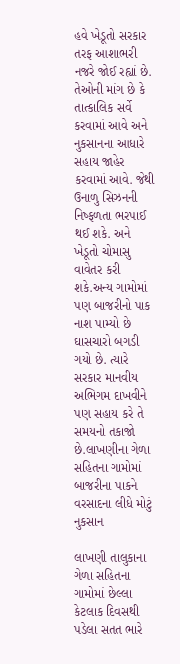હવે ખેડૂતો સરકાર તરફ આશાભરી નજરે જોઈ રહ્યાં છે. તેઓની માંગ છે કે તાત્કાલિક સર્વે કરવામાં આવે અને નુકસાનના આધારે સહાય જાહેર કરવામાં આવે. જેથી ઉનાળુ સિઝનની નિષ્ફળતા ભરપાઈ થઈ શકે. અને ખેડૂતો ચોમાસુ વાવેતર કરી શકે.અન્ય ગામોમાં પણ બાજરીનો પાક નાશ પામ્યો છે ઘાસચારો બગડી ગયો છે. ત્યારે સરકાર માનવીય અભિગમ દાખવીને પણ સહાય કરે તે સમયનો તકાજો છે.લાખણીના ગેળા સહિતના ગામોમાં બાજરીના પાકને વરસાદના લીધે મોટું નુકસાન

લાખણી તાલુકાના ગેળા સહિતના ગામોમાં છેલ્લા કેટલાક દિવસથી પડેલા સતત ભારે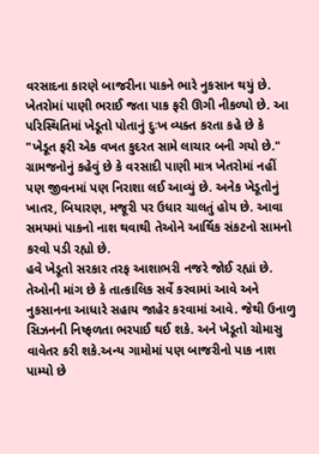વરસાદના કારણે બાજરીના પાકને ભારે નુકસાન થયું છે. ખેતરોમાં પાણી ભરાઈ જતા પાક ફરી ઊગી નીકળ્યો છે. આ પરિસ્થિતિમાં ખેડૂતો પોતાનું દુઃખ વ્યક્ત કરતા કહે છે કે "ખેડૂત ફરી એક વખત કુદરત સામે લાચાર બની ગયો છે." ગ્રામજનોનું કહેવું છે કે વરસાદી પાણી માત્ર ખેતરોમાં નહીં પણ જીવનમાં પણ નિરાશા લઈ આવ્યું છે. અનેક ખેડૂતોનું ખાતર, બિયારણ, મજૂરી પર ઉધાર ચાલતું હોય છે. આવા સમયમાં પાકનો નાશ થવાથી તેઓને આર્થિક સંકટનો સામનો કરવો પડી રહ્યો છે.
હવે ખેડૂતો સરકાર તરફ આશાભરી નજરે જોઈ રહ્યાં છે. તેઓની માંગ છે કે તાત્કાલિક સર્વે કરવામાં આવે અને નુકસાનના આધારે સહાય જાહેર કરવામાં આવે. જેથી ઉનાળુ સિઝનની નિષ્ફળતા ભરપાઈ થઈ શકે. અને ખેડૂતો ચોમાસુ વાવેતર કરી શકે.અન્ય ગામોમાં પણ બાજરીનો પાક નાશ પામ્યો છે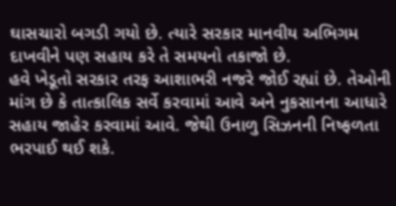ઘાસચારો બગડી ગયો છે. ત્યારે સરકાર માનવીય અભિગમ દાખવીને પણ સહાય કરે તે સમયનો તકાજો છે.
હવે ખેડૂતો સરકાર તરફ આશાભરી નજરે જોઈ રહ્યાં છે. તેઓની માંગ છે કે તાત્કાલિક સર્વે કરવામાં આવે અને નુકસાનના આધારે સહાય જાહેર કરવામાં આવે. જેથી ઉનાળુ સિઝનની નિષ્ફળતા ભરપાઈ થઈ શકે.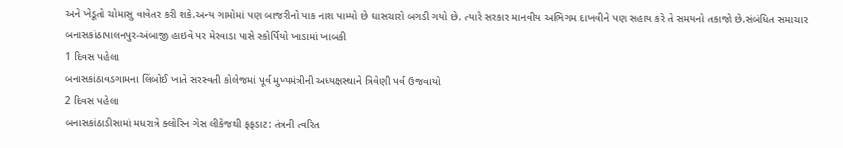અને ખેડૂતો ચોમાસુ વાવેતર કરી શકે.અન્ય ગામોમાં પણ બાજરીનો પાક નાશ પામ્યો છે ઘાસચારો બગડી ગયો છે. ત્યારે સરકાર માનવીય અભિગમ દાખવીને પણ સહાય કરે તે સમયનો તકાજો છે.સંબંધિત સમાચાર
બનાસકાંઠાપાલનપુર-અંબાજી હાઇવે પર મેરવાડા પાસે સ્કોર્પિયો ખાડામાં ખાબકી
1 દિવસ પહેલા
બનાસકાંઠાવડગામના લિંબોઈ ખાતે સરસ્વતી કોલેજમાં પૂર્વ મુખ્યમંત્રીની અધ્યક્ષસ્થાને ત્રિવેણી પર્વ ઉજવાયો
2 દિવસ પહેલા
બનાસકાંઠાડીસામાં મધરાત્રે ક્લોરિન ગેસ લીકેજથી ફફડાટ: તંત્રની ત્વરિત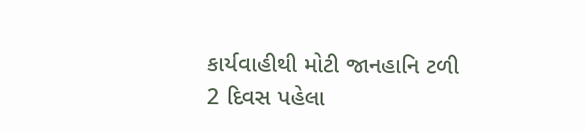કાર્યવાહીથી મોટી જાનહાનિ ટળી
2 દિવસ પહેલા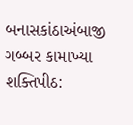બનાસકાંઠાઅંબાજી ગબ્બર કામાખ્યા શક્તિપીઠ: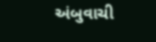અંબુવાચી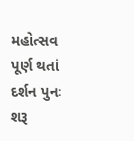મહોત્સવ પૂર્ણ થતાં દર્શન પુનઃ શરૂ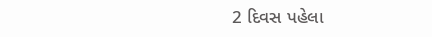2 દિવસ પહેલા